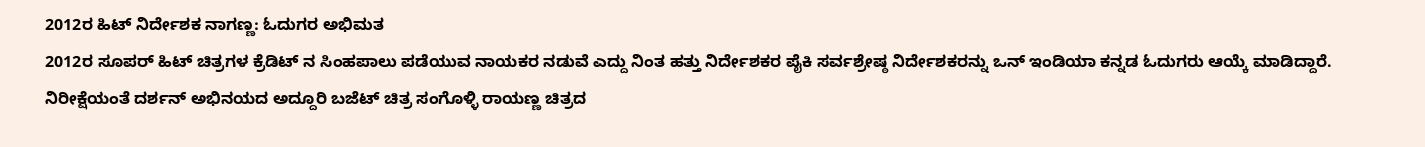2012ರ ಹಿಟ್ ನಿರ್ದೇಶಕ ನಾಗಣ್ಣ: ಓದುಗರ ಅಭಿಮತ
2012ರ ಸೂಪರ್ ಹಿಟ್ ಚಿತ್ರಗಳ ಕ್ರೆಡಿಟ್ ನ ಸಿಂಹಪಾಲು ಪಡೆಯುವ ನಾಯಕರ ನಡುವೆ ಎದ್ದು ನಿಂತ ಹತ್ತು ನಿರ್ದೇಶಕರ ಪೈಕಿ ಸರ್ವಶ್ರೇಷ್ಠ ನಿರ್ದೇಶಕರನ್ನು ಒನ್ ಇಂಡಿಯಾ ಕನ್ನಡ ಓದುಗರು ಆಯ್ಕೆ ಮಾಡಿದ್ದಾರೆ.
ನಿರೀಕ್ಷೆಯಂತೆ ದರ್ಶನ್ ಅಭಿನಯದ ಅದ್ದೂರಿ ಬಜೆಟ್ ಚಿತ್ರ ಸಂಗೊಳ್ಳಿ ರಾಯಣ್ಣ ಚಿತ್ರದ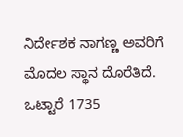ನಿರ್ದೇಶಕ ನಾಗಣ್ಣ ಅವರಿಗೆ ಮೊದಲ ಸ್ಥಾನ ದೊರೆತಿದೆ.
ಒಟ್ಟಾರೆ 1735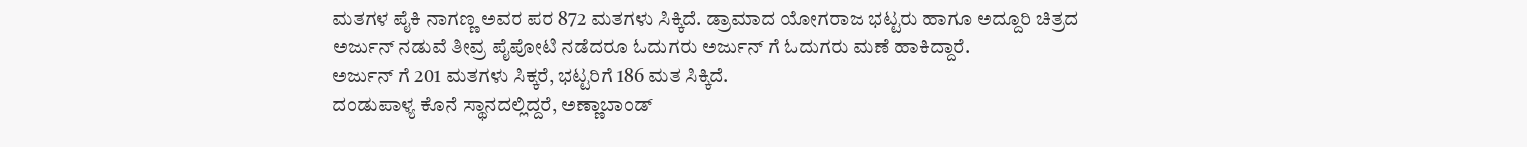ಮತಗಳ ಪೈಕಿ ನಾಗಣ್ಣ ಅವರ ಪರ 872 ಮತಗಳು ಸಿಕ್ಕಿದೆ. ಡ್ರಾಮಾದ ಯೋಗರಾಜ ಭಟ್ಟರು ಹಾಗೂ ಅದ್ದೂರಿ ಚಿತ್ರದ ಅರ್ಜುನ್ ನಡುವೆ ತೀವ್ರ ಪೈಪೋಟಿ ನಡೆದರೂ ಓದುಗರು ಅರ್ಜುನ್ ಗೆ ಓದುಗರು ಮಣೆ ಹಾಕಿದ್ದಾರೆ.
ಅರ್ಜುನ್ ಗೆ 201 ಮತಗಳು ಸಿಕ್ಕರೆ, ಭಟ್ಟರಿಗೆ 186 ಮತ ಸಿಕ್ಕಿದೆ.
ದಂಡುಪಾಳ್ಯ ಕೊನೆ ಸ್ಥಾನದಲ್ಲಿದ್ದರೆ, ಅಣ್ಣಾಬಾಂಡ್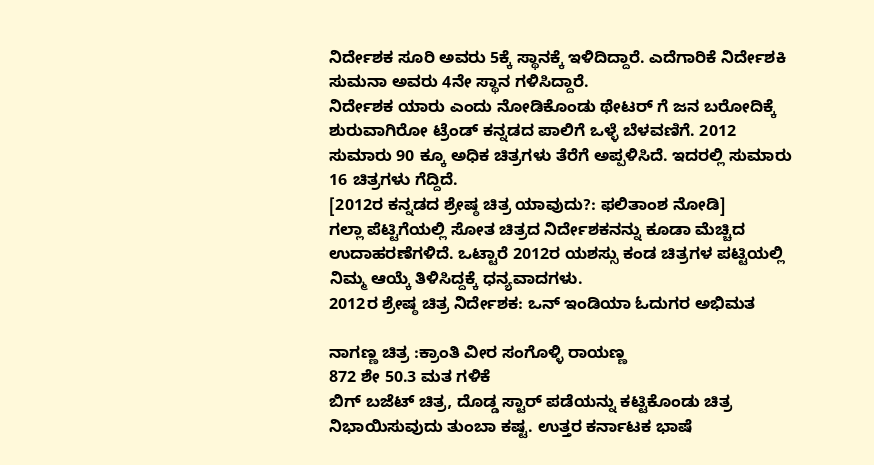ನಿರ್ದೇಶಕ ಸೂರಿ ಅವರು 5ಕ್ಕೆ ಸ್ಥಾನಕ್ಕೆ ಇಳಿದಿದ್ದಾರೆ. ಎದೆಗಾರಿಕೆ ನಿರ್ದೇಶಕಿ ಸುಮನಾ ಅವರು 4ನೇ ಸ್ಥಾನ ಗಳಿಸಿದ್ದಾರೆ.
ನಿರ್ದೇಶಕ ಯಾರು ಎಂದು ನೋಡಿಕೊಂಡು ಥೇಟರ್ ಗೆ ಜನ ಬರೋದಿಕ್ಕೆ ಶುರುವಾಗಿರೋ ಟ್ರೆಂಡ್ ಕನ್ನಡದ ಪಾಲಿಗೆ ಒಳ್ಳೆ ಬೆಳವಣಿಗೆ. 2012 ಸುಮಾರು 90 ಕ್ಕೂ ಅಧಿಕ ಚಿತ್ರಗಳು ತೆರೆಗೆ ಅಪ್ಪಳಿಸಿದೆ. ಇದರಲ್ಲಿ ಸುಮಾರು 16 ಚಿತ್ರಗಳು ಗೆದ್ದಿದೆ.
[2012ರ ಕನ್ನಡದ ಶ್ರೇಷ್ಠ ಚಿತ್ರ ಯಾವುದು?: ಫಲಿತಾಂಶ ನೋಡಿ]
ಗಲ್ಲಾ ಪೆಟ್ಟಿಗೆಯಲ್ಲಿ ಸೋತ ಚಿತ್ರದ ನಿರ್ದೇಶಕನನ್ನು ಕೂಡಾ ಮೆಚ್ಚಿದ ಉದಾಹರಣೆಗಳಿದೆ. ಒಟ್ಟಾರೆ 2012ರ ಯಶಸ್ಸು ಕಂಡ ಚಿತ್ರಗಳ ಪಟ್ಟಿಯಲ್ಲಿ ನಿಮ್ಮ ಆಯ್ಕೆ ತಿಳಿಸಿದ್ದಕ್ಕೆ ಧನ್ಯವಾದಗಳು.
2012ರ ಶ್ರೇಷ್ಠ ಚಿತ್ರ ನಿರ್ದೇಶಕ: ಒನ್ ಇಂಡಿಯಾ ಓದುಗರ ಅಭಿಮತ

ನಾಗಣ್ಣ ಚಿತ್ರ :ಕ್ರಾಂತಿ ವೀರ ಸಂಗೊಳ್ಳಿ ರಾಯಣ್ಣ
872 ಶೇ 50.3 ಮತ ಗಳಿಕೆ
ಬಿಗ್ ಬಜೆಟ್ ಚಿತ್ರ, ದೊಡ್ಡ ಸ್ಟಾರ್ ಪಡೆಯನ್ನು ಕಟ್ಟಿಕೊಂಡು ಚಿತ್ರ ನಿಭಾಯಿಸುವುದು ತುಂಬಾ ಕಷ್ಟ. ಉತ್ತರ ಕರ್ನಾಟಕ ಭಾಷೆ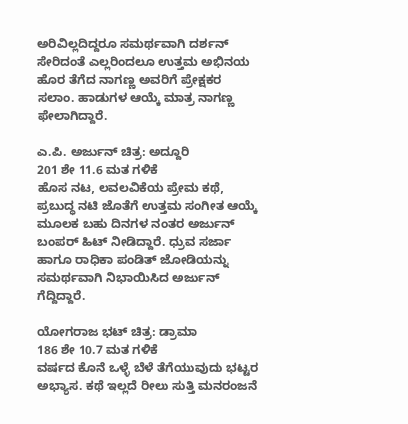ಅರಿವಿಲ್ಲದಿದ್ದರೂ ಸಮರ್ಥವಾಗಿ ದರ್ಶನ್ ಸೇರಿದಂತೆ ಎಲ್ಲರಿಂದಲೂ ಉತ್ತಮ ಅಭಿನಯ ಹೊರ ತೆಗೆದ ನಾಗಣ್ಣ ಅವರಿಗೆ ಪ್ರೇಕ್ಷಕರ ಸಲಾಂ. ಹಾಡುಗಳ ಆಯ್ಕೆ ಮಾತ್ರ ನಾಗಣ್ಣ ಫೇಲಾಗಿದ್ದಾರೆ.

ಎ.ಪಿ. ಅರ್ಜುನ್ ಚಿತ್ರ: ಅದ್ದೂರಿ
201 ಶೇ 11.6 ಮತ ಗಳಿಕೆ
ಹೊಸ ನಟ, ಲವಲವಿಕೆಯ ಪ್ರೇಮ ಕಥೆ, ಪ್ರಬುದ್ಧ ನಟಿ ಜೊತೆಗೆ ಉತ್ತಮ ಸಂಗೀತ ಆಯ್ಕೆ ಮೂಲಕ ಬಹು ದಿನಗಳ ನಂತರ ಅರ್ಜುನ್ ಬಂಪರ್ ಹಿಟ್ ನೀಡಿದ್ದಾರೆ. ಧ್ರುವ ಸರ್ಜಾ ಹಾಗೂ ರಾಧಿಕಾ ಪಂಡಿತ್ ಜೋಡಿಯನ್ನು ಸಮರ್ಥವಾಗಿ ನಿಭಾಯಿಸಿದ ಅರ್ಜುನ್ ಗೆದ್ದಿದ್ದಾರೆ.

ಯೋಗರಾಜ ಭಟ್ ಚಿತ್ರ: ಡ್ರಾಮಾ
186 ಶೇ 10.7 ಮತ ಗಳಿಕೆ
ವರ್ಷದ ಕೊನೆ ಒಳ್ಳೆ ಬೆಳೆ ತೆಗೆಯುವುದು ಭಟ್ಟರ ಅಭ್ಯಾಸ. ಕಥೆ ಇಲ್ಲದೆ ರೀಲು ಸುತ್ತಿ ಮನರಂಜನೆ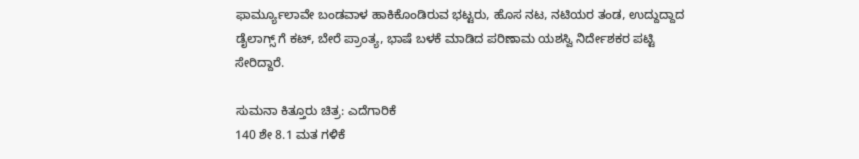ಫಾರ್ಮ್ಯೂಲಾವೇ ಬಂಡವಾಳ ಹಾಕಿಕೊಂಡಿರುವ ಭಟ್ಟರು, ಹೊಸ ನಟ, ನಟಿಯರ ತಂಡ, ಉದ್ದುದ್ದಾದ ಡೈಲಾಗ್ಸ್ ಗೆ ಕಟ್, ಬೇರೆ ಪ್ರಾಂತ್ಯ, ಭಾಷೆ ಬಳಕೆ ಮಾಡಿದ ಪರಿಣಾಮ ಯಶಸ್ವಿ ನಿರ್ದೇಶಕರ ಪಟ್ಟಿ ಸೇರಿದ್ದಾರೆ.

ಸುಮನಾ ಕಿತ್ತೂರು ಚಿತ್ರ: ಎದೆಗಾರಿಕೆ
140 ಶೇ 8.1 ಮತ ಗಳಿಕೆ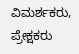ವಿಮರ್ಶಕರು, ಪ್ರೇಕ್ಷಕರು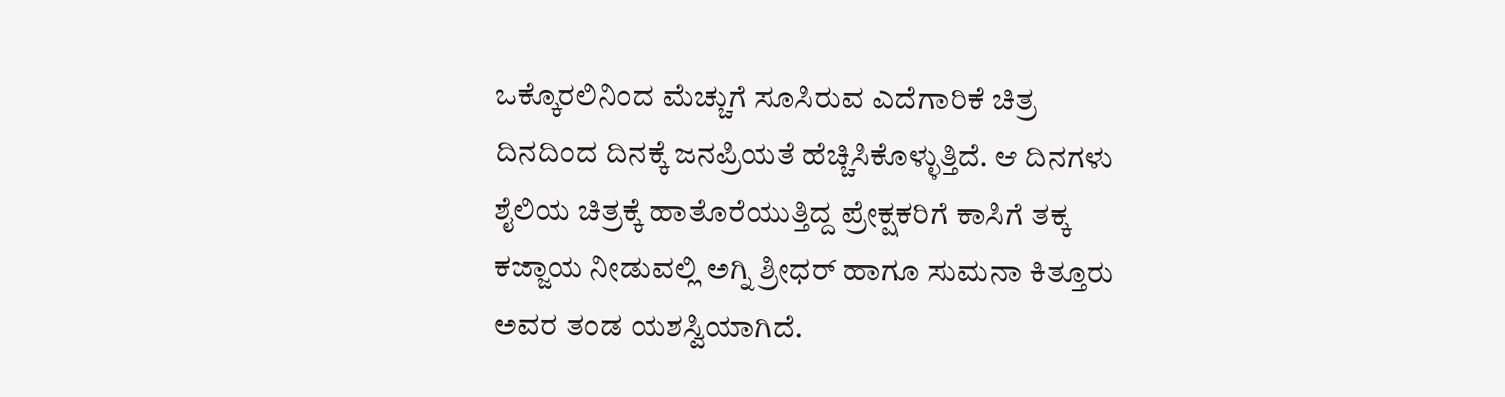ಒಕ್ಕೊರಲಿನಿಂದ ಮೆಚ್ಚುಗೆ ಸೂಸಿರುವ ಎದೆಗಾರಿಕೆ ಚಿತ್ರ ದಿನದಿಂದ ದಿನಕ್ಕೆ ಜನಪ್ರಿಯತೆ ಹೆಚ್ಚಿಸಿಕೊಳ್ಳುತ್ತಿದೆ. ಆ ದಿನಗಳು ಶೈಲಿಯ ಚಿತ್ರಕ್ಕೆ ಹಾತೊರೆಯುತ್ತಿದ್ದ ಪ್ರೇಕ್ಷಕರಿಗೆ ಕಾಸಿಗೆ ತಕ್ಕ ಕಜ್ಜಾಯ ನೀಡುವಲ್ಲಿ ಅಗ್ನಿ ಶ್ರೀಧರ್ ಹಾಗೂ ಸುಮನಾ ಕಿತ್ತೂರು ಅವರ ತಂಡ ಯಶಸ್ವಿಯಾಗಿದೆ.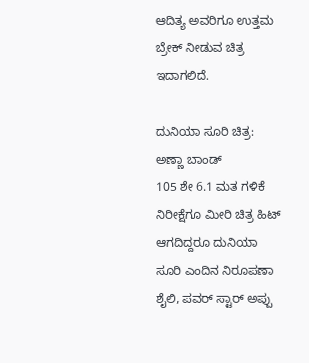ಆದಿತ್ಯ ಅವರಿಗೂ ಉತ್ತಮ ಬ್ರೇಕ್ ನೀಡುವ ಚಿತ್ರ ಇದಾಗಲಿದೆ.

ದುನಿಯಾ ಸೂರಿ ಚಿತ್ರ: ಅಣ್ಣಾ ಬಾಂಡ್
105 ಶೇ 6.1 ಮತ ಗಳಿಕೆ
ನಿರೀಕ್ಷೆಗೂ ಮೀರಿ ಚಿತ್ರ ಹಿಟ್ ಆಗದಿದ್ದರೂ ದುನಿಯಾ ಸೂರಿ ಎಂದಿನ ನಿರೂಪಣಾ ಶೈಲಿ, ಪವರ್ ಸ್ಟಾರ್ ಅಪ್ಪು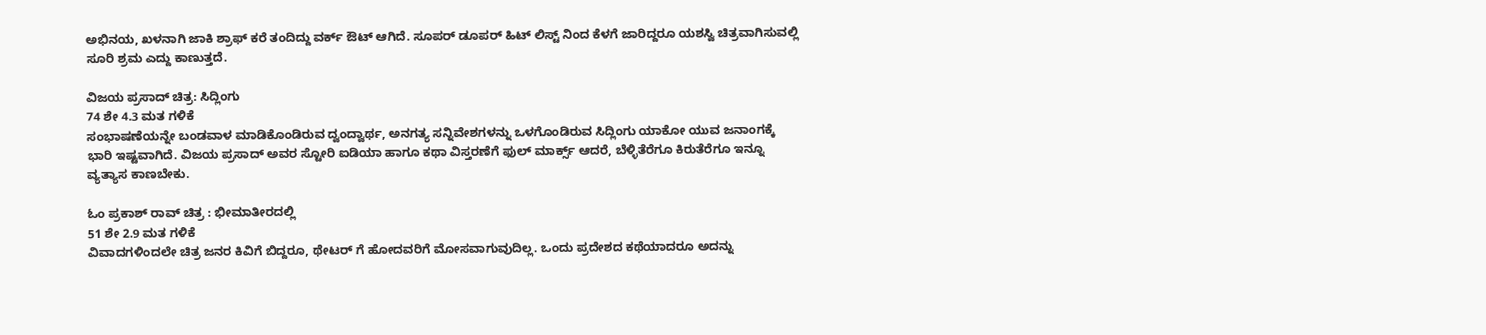ಅಭಿನಯ, ಖಳನಾಗಿ ಜಾಕಿ ಶ್ರಾಫ್ ಕರೆ ತಂದಿದ್ದು ವರ್ಕ್ ಔಟ್ ಆಗಿದೆ. ಸೂಪರ್ ಡೂಪರ್ ಹಿಟ್ ಲಿಸ್ಟ್ ನಿಂದ ಕೆಳಗೆ ಜಾರಿದ್ದರೂ ಯಶಸ್ವಿ ಚಿತ್ರವಾಗಿಸುವಲ್ಲಿ ಸೂರಿ ಶ್ರಮ ಎದ್ದು ಕಾಣುತ್ತದೆ.

ವಿಜಯ ಪ್ರಸಾದ್ ಚಿತ್ರ: ಸಿದ್ಲಿಂಗು
74 ಶೇ 4.3 ಮತ ಗಳಿಕೆ
ಸಂಭಾಷಣೆಯನ್ನೇ ಬಂಡವಾಳ ಮಾಡಿಕೊಂಡಿರುವ ದ್ವಂದ್ವಾರ್ಥ, ಅನಗತ್ಯ ಸನ್ನಿವೇಶಗಳನ್ನು ಒಳಗೊಂಡಿರುವ ಸಿದ್ಲಿಂಗು ಯಾಕೋ ಯುವ ಜನಾಂಗಕ್ಕೆ ಭಾರಿ ಇಷ್ಟವಾಗಿದೆ. ವಿಜಯ ಪ್ರಸಾದ್ ಅವರ ಸ್ಟೋರಿ ಐಡಿಯಾ ಹಾಗೂ ಕಥಾ ವಿಸ್ತರಣೆಗೆ ಫುಲ್ ಮಾರ್ಕ್ಸ್ ಆದರೆ, ಬೆಳ್ಳಿತೆರೆಗೂ ಕಿರುತೆರೆಗೂ ಇನ್ನೂ ವ್ಯತ್ಯಾಸ ಕಾಣಬೇಕು.

ಓಂ ಪ್ರಕಾಶ್ ರಾವ್ ಚಿತ್ರ : ಭೀಮಾತೀರದಲ್ಲಿ
51 ಶೇ 2.9 ಮತ ಗಳಿಕೆ
ವಿವಾದಗಳಿಂದಲೇ ಚಿತ್ರ ಜನರ ಕಿವಿಗೆ ಬಿದ್ದರೂ, ಥೇಟರ್ ಗೆ ಹೋದವರಿಗೆ ಮೋಸವಾಗುವುದಿಲ್ಲ. ಒಂದು ಪ್ರದೇಶದ ಕಥೆಯಾದರೂ ಅದನ್ನು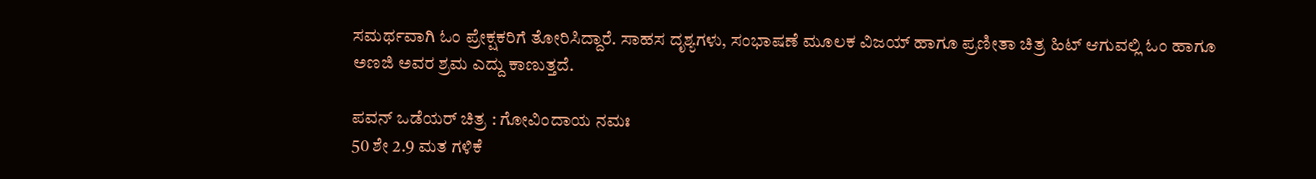ಸಮರ್ಥವಾಗಿ ಓಂ ಪ್ರೇಕ್ಷಕರಿಗೆ ತೋರಿಸಿದ್ದಾರೆ. ಸಾಹಸ ದೃಶ್ಯಗಳು, ಸಂಭಾಷಣೆ ಮೂಲಕ ವಿಜಯ್ ಹಾಗೂ ಪ್ರಣೀತಾ ಚಿತ್ರ ಹಿಟ್ ಆಗುವಲ್ಲಿ ಓಂ ಹಾಗೂ ಅಣಜಿ ಅವರ ಶ್ರಮ ಎದ್ದು ಕಾಣುತ್ತದೆ.

ಪವನ್ ಒಡೆಯರ್ ಚಿತ್ರ : ಗೋವಿಂದಾಯ ನಮಃ
50 ಶೇ 2.9 ಮತ ಗಳಿಕೆ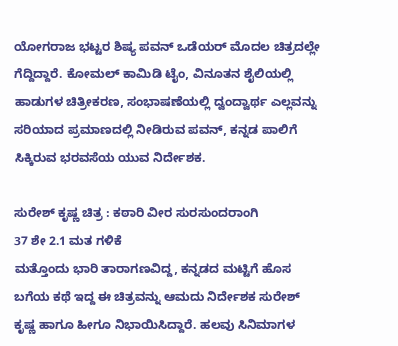ಯೋಗರಾಜ ಭಟ್ಟರ ಶಿಷ್ಯ ಪವನ್ ಒಡೆಯರ್ ಮೊದಲ ಚಿತ್ರದಲ್ಲೇ ಗೆದ್ದಿದ್ದಾರೆ. ಕೋಮಲ್ ಕಾಮಿಡಿ ಟೈಂ, ವಿನೂತನ ಶೈಲಿಯಲ್ಲಿ ಹಾಡುಗಳ ಚಿತ್ರೀಕರಣ, ಸಂಭಾಷಣೆಯಲ್ಲಿ ದ್ವಂದ್ವಾರ್ಥ ಎಲ್ಲವನ್ನು ಸರಿಯಾದ ಪ್ರಮಾಣದಲ್ಲಿ ನೀಡಿರುವ ಪವನ್, ಕನ್ನಡ ಪಾಲಿಗೆ ಸಿಕ್ಕಿರುವ ಭರವಸೆಯ ಯುವ ನಿರ್ದೇಶಕ.

ಸುರೇಶ್ ಕೃಷ್ಣ ಚಿತ್ರ : ಕಠಾರಿ ವೀರ ಸುರಸುಂದರಾಂಗಿ
37 ಶೇ 2.1 ಮತ ಗಳಿಕೆ
ಮತ್ತೊಂದು ಭಾರಿ ತಾರಾಗಣವಿದ್ದ, ಕನ್ನಡದ ಮಟ್ಟಿಗೆ ಹೊಸ ಬಗೆಯ ಕಥೆ ಇದ್ದ ಈ ಚಿತ್ರವನ್ನು ಆಮದು ನಿರ್ದೇಶಕ ಸುರೇಶ್ ಕೃಷ್ಣ ಹಾಗೂ ಹೀಗೂ ನಿಭಾಯಿಸಿದ್ದಾರೆ. ಹಲವು ಸಿನಿಮಾಗಳ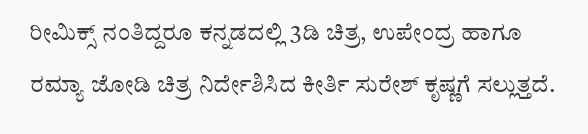ರೀಮಿಕ್ಸ್ ನಂತಿದ್ದರೂ ಕನ್ನಡದಲ್ಲಿ 3ಡಿ ಚಿತ್ರ, ಉಪೇಂದ್ರ ಹಾಗೂ ರಮ್ಯಾ ಜೋಡಿ ಚಿತ್ರ ನಿರ್ದೇಶಿಸಿದ ಕೀರ್ತಿ ಸುರೇಶ್ ಕೃಷ್ಣಗೆ ಸಲ್ಲುತ್ತದೆ.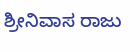ಶ್ರೀನಿವಾಸ ರಾಜು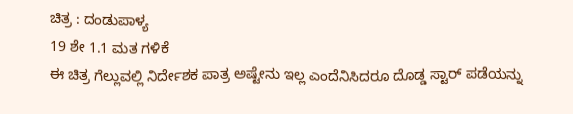ಚಿತ್ರ : ದಂಡುಪಾಳ್ಯ
19 ಶೇ 1.1 ಮತ ಗಳಿಕೆ
ಈ ಚಿತ್ರ ಗೆಲ್ಲುವಲ್ಲಿ ನಿರ್ದೇಶಕ ಪಾತ್ರ ಅಷ್ಟೇನು ಇಲ್ಲ ಎಂದೆನಿಸಿದರೂ ದೊಡ್ಡ ಸ್ಟಾರ್ ಪಡೆಯನ್ನು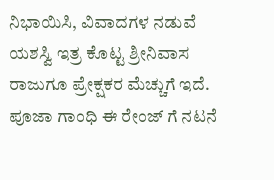ನಿಭಾಯಿಸಿ, ವಿವಾದಗಳ ನಡುವೆ ಯಶಸ್ವಿ ಇತ್ರ ಕೊಟ್ಟ ಶ್ರೀನಿವಾಸ ರಾಜುಗೂ ಪ್ರೇಕ್ಷಕರ ಮೆಚ್ಚುಗೆ ಇದೆ. ಪೂಜಾ ಗಾಂಧಿ ಈ ರೇಂಜ್ ಗೆ ನಟನೆ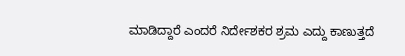ಮಾಡಿದ್ದಾರೆ ಎಂದರೆ ನಿರ್ದೇಶಕರ ಶ್ರಮ ಎದ್ದು ಕಾಣುತ್ತದೆ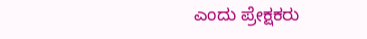ಎಂದು ಪ್ರೇಕ್ಷಕರು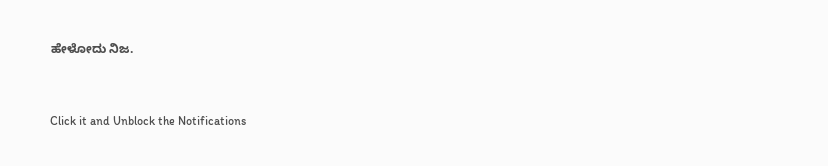ಹೇಳೋದು ನಿಜ.


Click it and Unblock the Notifications